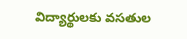విద్యార్థులకు వసతుల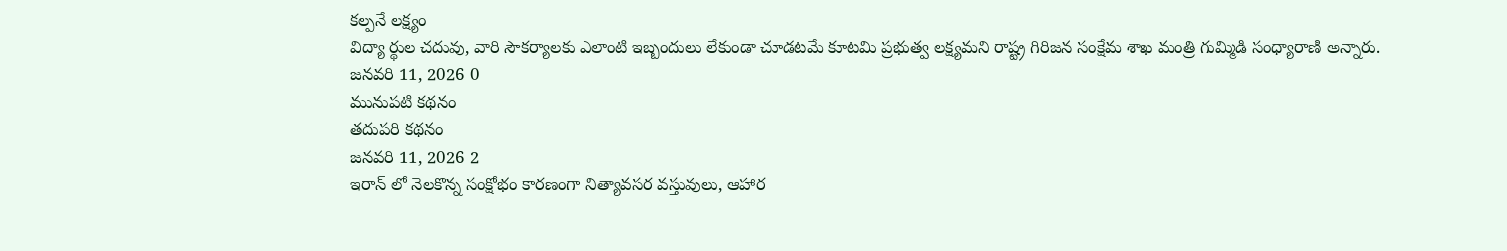కల్పనే లక్ష్యం
విద్యా ర్థుల చదువు, వారి సౌకర్యాలకు ఎలాంటి ఇబ్బందులు లేకుండా చూడటమే కూటమి ప్రభుత్వ లక్ష్యమని రాష్ట్ర గిరిజన సంక్షేమ శాఖ మంత్రి గుమ్మిడి సంధ్యారాణి అన్నారు.
జనవరి 11, 2026 0
మునుపటి కథనం
తదుపరి కథనం
జనవరి 11, 2026 2
ఇరాన్ లో నెలకొన్న సంక్షోభం కారణంగా నిత్యావసర వస్తువులు, ఆహార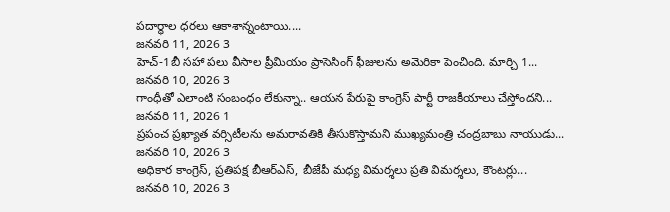పదార్థాల ధరలు ఆకాశాన్నంటాయి....
జనవరి 11, 2026 3
హెచ్-1బీ సహా పలు వీసాల ప్రీమియం ప్రాసెసింగ్ ఫీజులను అమెరికా పెంచింది. మార్చి 1...
జనవరి 10, 2026 3
గాంధీతో ఎలాంటి సంబంధం లేకున్నా.. ఆయన పేరుపై కాంగ్రెస్ పార్టీ రాజకీయాలు చేస్తోందని...
జనవరి 11, 2026 1
ప్రపంచ ప్రఖ్యాత వర్సిటీలను అమరావతికి తీసుకొస్తామని ముఖ్యమంత్రి చంద్రబాబు నాయుడు...
జనవరి 10, 2026 3
అధికార కాంగ్రెస్, ప్రతిపక్ష బీఆర్ఎస్, బీజేపీ మధ్య విమర్శలు ప్రతి విమర్శలు, కౌంటర్లు...
జనవరి 10, 2026 3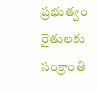ప్రభుత్వం రైతులకు సంక్రాంతి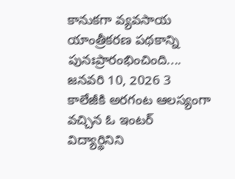కానుకగా వ్యవసాయ యాంత్రీకరణ పథకాన్ని పునఃప్రారంభించింది....
జనవరి 10, 2026 3
కాలేజీకి అరగంట ఆలస్యంగా వచ్చిన ఓ ఇంటర్ విద్యార్థినిని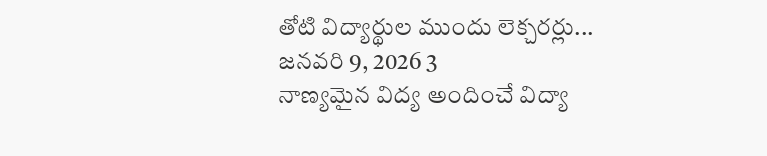తోటి విద్యార్థుల ముందు లెక్చరర్లు...
జనవరి 9, 2026 3
నాణ్యమైన విద్య అందించే విద్యా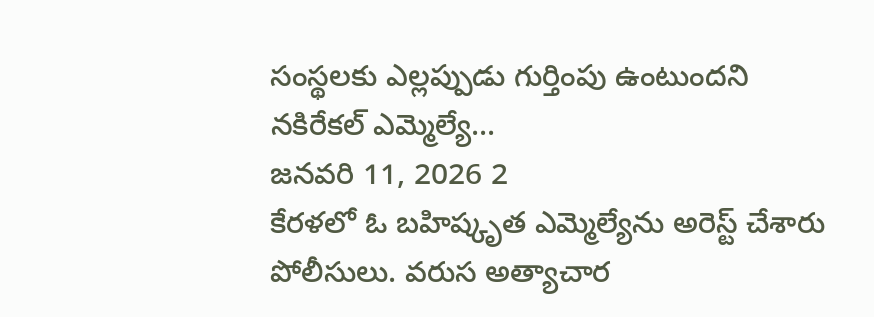సంస్థలకు ఎల్లప్పుడు గుర్తింపు ఉంటుందని నకిరేకల్ ఎమ్మెల్యే...
జనవరి 11, 2026 2
కేరళలో ఓ బహిష్కృత ఎమ్మెల్యేను అరెస్ట్ చేశారు పోలీసులు. వరుస అత్యాచార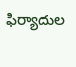ఫిర్యాదుల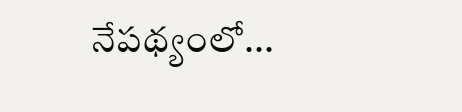నేపథ్యంలో...